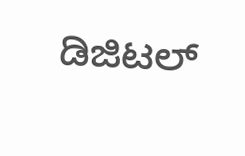ಡಿಜಿಟಲ್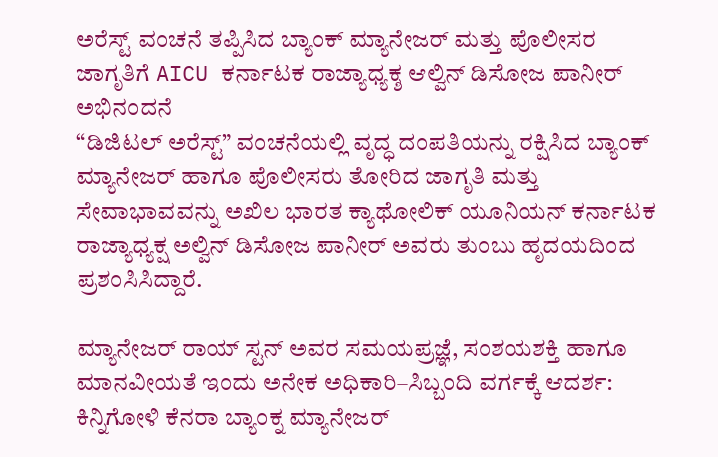ಅರೆಸ್ಟ್ ವಂಚನೆ ತಪ್ಪಿಸಿದ ಬ್ಯಾಂಕ್ ಮ್ಯಾನೇಜರ್ ಮತ್ತು ಪೊಲೀಸರ ಜಾಗೃತಿಗೆ AICU ಕರ್ನಾಟಕ ರಾಜ್ಯಾಧ್ಯಕ್ಶ ಆಲ್ವಿನ್ ಡಿಸೋಜ ಪಾನೀರ್ ಅಭಿನಂದನೆ
“ಡಿಜಿಟಲ್ ಅರೆಸ್ಟ್” ವಂಚನೆಯಲ್ಲಿ ವೃದ್ಧ ದಂಪತಿಯನ್ನು ರಕ್ಷಿಸಿದ ಬ್ಯಾಂಕ್ ಮ್ಯಾನೇಜರ್ ಹಾಗೂ ಪೊಲೀಸರು ತೋರಿದ ಜಾಗೃತಿ ಮತ್ತು ಸೇವಾಭಾವವನ್ನು ಅಖಿಲ ಭಾರತ ಕ್ಯಾಥೋಲಿಕ್ ಯೂನಿಯನ್ ಕರ್ನಾಟಕ ರಾಜ್ಯಾಧ್ಯಕ್ಷ ಅಲ್ವಿನ್ ಡಿಸೋಜ ಪಾನೀರ್ ಅವರು ತುಂಬು ಹೃದಯದಿಂದ ಪ್ರಶಂಸಿಸಿದ್ದಾರೆ.

ಮ್ಯಾನೇಜರ್ ರಾಯ್ ಸ್ಟನ್ ಅವರ ಸಮಯಪ್ರಜ್ಞೆ, ಸಂಶಯಶಕ್ತಿ ಹಾಗೂ ಮಾನವೀಯತೆ ಇಂದು ಅನೇಕ ಅಧಿಕಾರಿ–ಸಿಬ್ಬಂದಿ ವರ್ಗಕ್ಕೆ ಆದರ್ಶ:
ಕಿನ್ನಿಗೋಳಿ ಕೆನರಾ ಬ್ಯಾಂಕ್ನ ಮ್ಯಾನೇಜರ್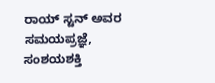ರಾಯ್ ಸ್ಟನ್ ಅವರ ಸಮಯಪ್ರಜ್ಞೆ, ಸಂಶಯಶಕ್ತಿ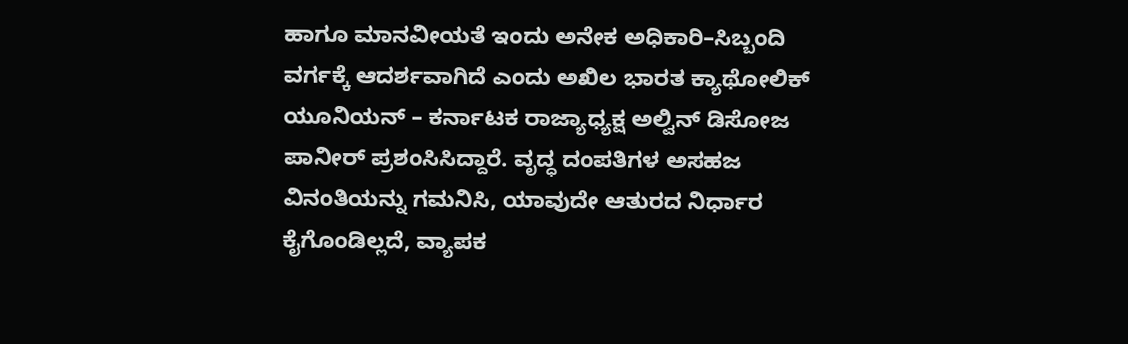ಹಾಗೂ ಮಾನವೀಯತೆ ಇಂದು ಅನೇಕ ಅಧಿಕಾರಿ–ಸಿಬ್ಬಂದಿ ವರ್ಗಕ್ಕೆ ಆದರ್ಶವಾಗಿದೆ ಎಂದು ಅಖಿಲ ಭಾರತ ಕ್ಯಾಥೋಲಿಕ್ ಯೂನಿಯನ್ – ಕರ್ನಾಟಕ ರಾಜ್ಯಾಧ್ಯಕ್ಷ ಅಲ್ವಿನ್ ಡಿಸೋಜ ಪಾನೀರ್ ಪ್ರಶಂಸಿಸಿದ್ದಾರೆ. ವೃದ್ಧ ದಂಪತಿಗಳ ಅಸಹಜ ವಿನಂತಿಯನ್ನು ಗಮನಿಸಿ, ಯಾವುದೇ ಆತುರದ ನಿರ್ಧಾರ ಕೈಗೊಂಡಿಲ್ಲದೆ, ವ್ಯಾಪಕ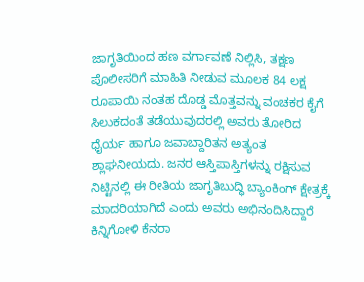ಜಾಗೃತಿಯಿಂದ ಹಣ ವರ್ಗಾವಣೆ ನಿಲ್ಲಿಸಿ, ತಕ್ಷಣ ಪೊಲೀಸರಿಗೆ ಮಾಹಿತಿ ನೀಡುವ ಮೂಲಕ 84 ಲಕ್ಷ ರೂಪಾಯಿ ನಂತಹ ದೊಡ್ಡ ಮೊತ್ತವನ್ನು ವಂಚಕರ ಕೈಗೆ ಸಿಲುಕದಂತೆ ತಡೆಯುವುದರಲ್ಲಿ ಅವರು ತೋರಿದ ಧೈರ್ಯ ಹಾಗೂ ಜವಾಬ್ದಾರಿತನ ಅತ್ಯಂತ ಶ್ಲಾಘನೀಯದು. ಜನರ ಆಸ್ತಿಪಾಸ್ತಿಗಳನ್ನು ರಕ್ಷಿಸುವ ನಿಟ್ಟಿನಲ್ಲಿ ಈ ರೀತಿಯ ಜಾಗೃತಿಬುದ್ಧಿ ಬ್ಯಾಂಕಿಂಗ್ ಕ್ಷೇತ್ರಕ್ಕೆ ಮಾದರಿಯಾಗಿದೆ ಎಂದು ಅವರು ಅಭಿನಂದಿಸಿದ್ದಾರೆ
ಕಿನ್ನಿಗೋಳಿ ಕೆನರಾ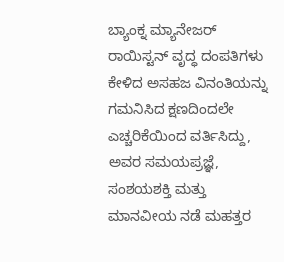ಬ್ಯಾಂಕ್ನ ಮ್ಯಾನೇಜರ್ ರಾಯಿಸ್ಟನ್ ವೃದ್ಧ ದಂಪತಿಗಳು ಕೇಳಿದ ಅಸಹಜ ವಿನಂತಿಯನ್ನು ಗಮನಿಸಿದ ಕ್ಷಣದಿಂದಲೇ ಎಚ್ಚರಿಕೆಯಿಂದ ವರ್ತಿಸಿದ್ದು, ಅವರ ಸಮಯಪ್ರಜ್ಞೆ, ಸಂಶಯಶಕ್ತಿ ಮತ್ತು ಮಾನವೀಯ ನಡೆ ಮಹತ್ತರ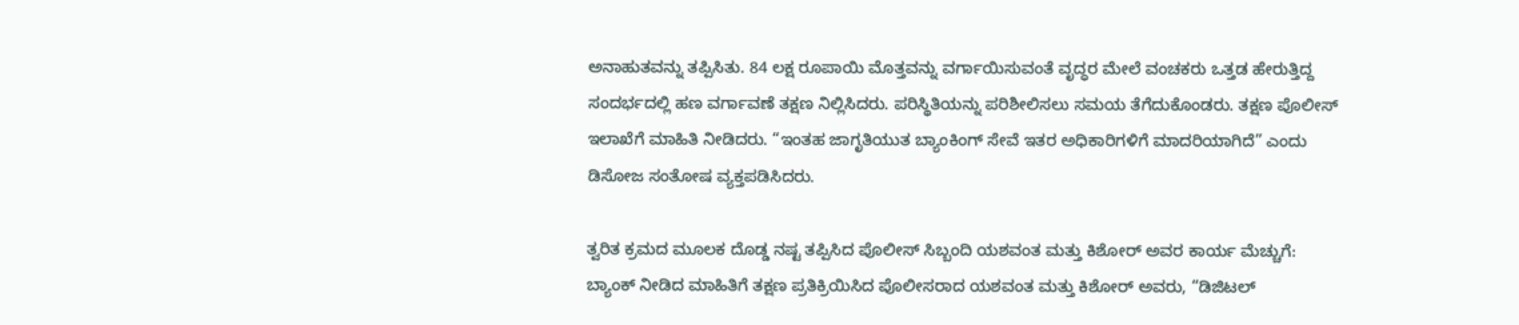ಅನಾಹುತವನ್ನು ತಪ್ಪಿಸಿತು. 84 ಲಕ್ಷ ರೂಪಾಯಿ ಮೊತ್ತವನ್ನು ವರ್ಗಾಯಿಸುವಂತೆ ವೃದ್ಧರ ಮೇಲೆ ವಂಚಕರು ಒತ್ತಡ ಹೇರುತ್ತಿದ್ದ ಸಂದರ್ಭದಲ್ಲಿ ಹಣ ವರ್ಗಾವಣೆ ತಕ್ಷಣ ನಿಲ್ಲಿಸಿದರು. ಪರಿಸ್ಥಿತಿಯನ್ನು ಪರಿಶೀಲಿಸಲು ಸಮಯ ತೆಗೆದುಕೊಂಡರು. ತಕ್ಷಣ ಪೊಲೀಸ್ ಇಲಾಖೆಗೆ ಮಾಹಿತಿ ನೀಡಿದರು. “ಇಂತಹ ಜಾಗೃತಿಯುತ ಬ್ಯಾಂಕಿಂಗ್ ಸೇವೆ ಇತರ ಅಧಿಕಾರಿಗಳಿಗೆ ಮಾದರಿಯಾಗಿದೆ” ಎಂದು ಡಿಸೋಜ ಸಂತೋಷ ವ್ಯಕ್ತಪಡಿಸಿದರು.

ತ್ವರಿತ ಕ್ರಮದ ಮೂಲಕ ದೊಡ್ಡ ನಷ್ಟ ತಪ್ಪಿಸಿದ ಪೊಲೀಸ್ ಸಿಬ್ಬಂದಿ ಯಶವಂತ ಮತ್ತು ಕಿಶೋರ್ ಅವರ ಕಾರ್ಯ ಮೆಚ್ಚುಗೆ:
ಬ್ಯಾಂಕ್ ನೀಡಿದ ಮಾಹಿತಿಗೆ ತಕ್ಷಣ ಪ್ರತಿಕ್ರಿಯಿಸಿದ ಪೊಲೀಸರಾದ ಯಶವಂತ ಮತ್ತು ಕಿಶೋರ್ ಅವರು, “ಡಿಜಿಟಲ್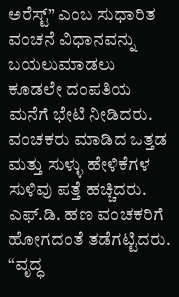ಅರೆಸ್ಟ್” ಎಂಬ ಸುಧಾರಿತ ವಂಚನೆ ವಿಧಾನವನ್ನು ಬಯಲುಮಾಡಲು ಕೂಡಲೇ ದಂಪತಿಯ ಮನೆಗೆ ಭೇಟಿ ನೀಡಿದರು. ವಂಚಕರು ಮಾಡಿದ ಒತ್ತಡ ಮತ್ತು ಸುಳ್ಳು ಹೇಳಿಕೆಗಳ ಸುಳಿವು ಪತ್ತೆ ಹಚ್ಚಿದರು. ಎಫ್.ಡಿ. ಹಣ ವಂಚಕರಿಗೆ ಹೋಗದಂತೆ ತಡೆಗಟ್ಟಿದರು. “ವೃದ್ಧ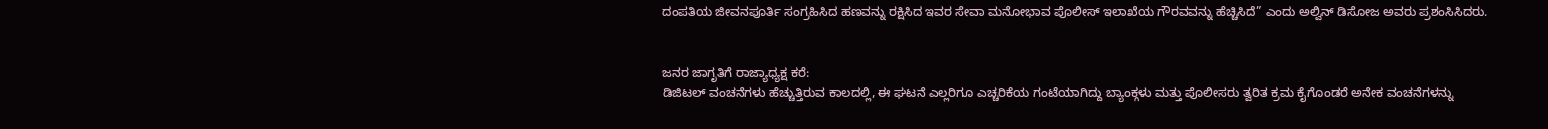ದಂಪತಿಯ ಜೀವನಪೂರ್ತಿ ಸಂಗ್ರಹಿಸಿದ ಹಣವನ್ನು ರಕ್ಷಿಸಿದ ಇವರ ಸೇವಾ ಮನೋಭಾವ ಪೊಲೀಸ್ ಇಲಾಖೆಯ ಗೌರವವನ್ನು ಹೆಚ್ಚಿಸಿದೆ” ಎಂದು ಅಲ್ವಿನ್ ಡಿಸೋಜ ಅವರು ಪ್ರಶಂಸಿಸಿದರು.


ಜನರ ಜಾಗೃತಿಗೆ ರಾಜ್ಯಾಧ್ಯಕ್ಷ ಕರೆ:
ಡಿಜಿಟಲ್ ವಂಚನೆಗಳು ಹೆಚ್ಚುತ್ತಿರುವ ಕಾಲದಲ್ಲಿ, ಈ ಘಟನೆ ಎಲ್ಲರಿಗೂ ಎಚ್ಚರಿಕೆಯ ಗಂಟೆಯಾಗಿದ್ದು ಬ್ಯಾಂಕ್ಗಳು ಮತ್ತು ಪೊಲೀಸರು ತ್ವರಿತ ಕ್ರಮ ಕೈಗೊಂಡರೆ ಅನೇಕ ವಂಚನೆಗಳನ್ನು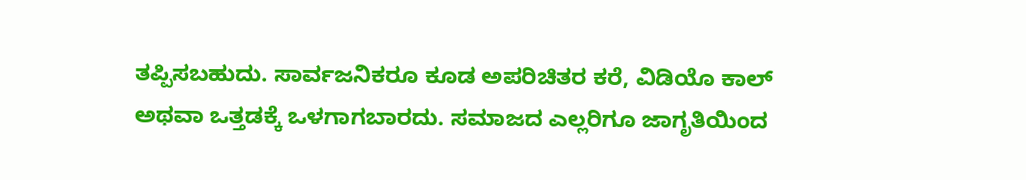ತಪ್ಪಿಸಬಹುದು. ಸಾರ್ವಜನಿಕರೂ ಕೂಡ ಅಪರಿಚಿತರ ಕರೆ, ವಿಡಿಯೊ ಕಾಲ್ ಅಥವಾ ಒತ್ತಡಕ್ಕೆ ಒಳಗಾಗಬಾರದು. ಸಮಾಜದ ಎಲ್ಲರಿಗೂ ಜಾಗೃತಿಯಿಂದ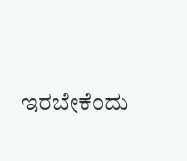ಇರಬೇಕೆಂದು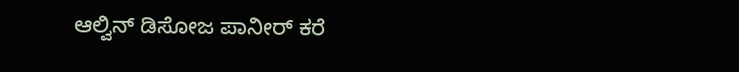ಆಲ್ವಿನ್ ಡಿಸೋಜ ಪಾನೀರ್ ಕರೆ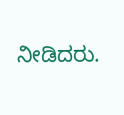ನೀಡಿದರು.